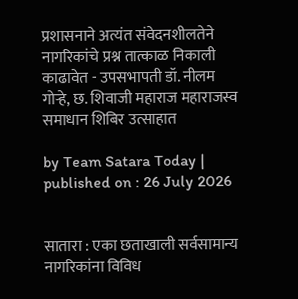प्रशासनाने अत्यंत संवेदनशीलतेने नागरिकांचे प्रश्न तात्काळ निकाली काढावेत - उपसभापती डॉ. नीलम गोऱ्हे, छ. शिवाजी महाराज महाराजस्व समाधान शिबिर उत्साहात

by Team Satara Today | published on : 26 July 2026


सातारा : एका छताखाली सर्वसामान्य नागरिकांना विविध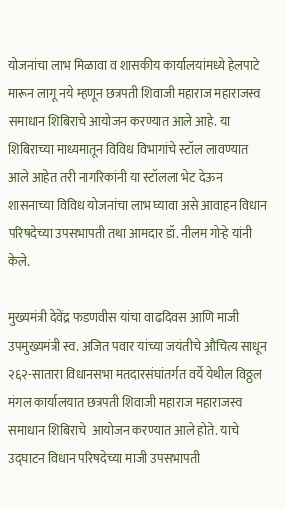योजनांचा लाभ मिळावा व शासकीय कार्यालयांमध्ये हेलपाटे मारून लागू नये म्हणून छत्रपती शिवाजी महाराज महाराजस्व  समाधान शिबिराचे आयोजन करण्यात आले आहे. या शिबिराच्या माध्यमातून विविध विभागांचे स्टॉल लावण्यात आले आहेत तरी नागरिकांनी या स्टॉलला भेट देऊन शासनाच्या विविध योजनांचा लाभ घ्यावा असे आवाहन विधान परिषदेच्या उपसभापती तथा आमदार डॉ. नीलम गोऱ्हे यांनी केले.

मुख्यमंत्री देवेंद्र फडणवीस यांचा वाढदिवस आणि माजी उपमुख्यमंत्री स्व. अजित पवार यांच्या जयंतीचे औचित्य साधून २६२-सातारा विधानसभा मतदारसंघांतर्गत वर्ये येथील विठ्ठल मंगल कार्यालयात छत्रपती शिवाजी महाराज महाराजस्व समाधान शिबिराचे  आयोजन करण्यात आले होते. याचे उद्घाटन विधान परिषदेच्या माजी उपसभापती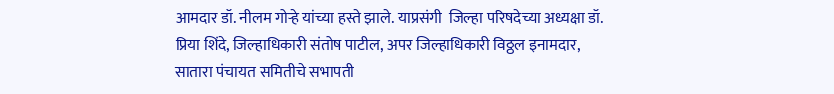आमदार डॉ. नीलम गोऱ्हे यांच्या हस्ते झाले. याप्रसंगी  जिल्हा परिषदेच्या अध्यक्षा डॉ.  प्रिया शिंदे, जिल्हाधिकारी संतोष पाटील, अपर जिल्हाधिकारी विठ्ठल इनामदार, सातारा पंचायत समितीचे सभापती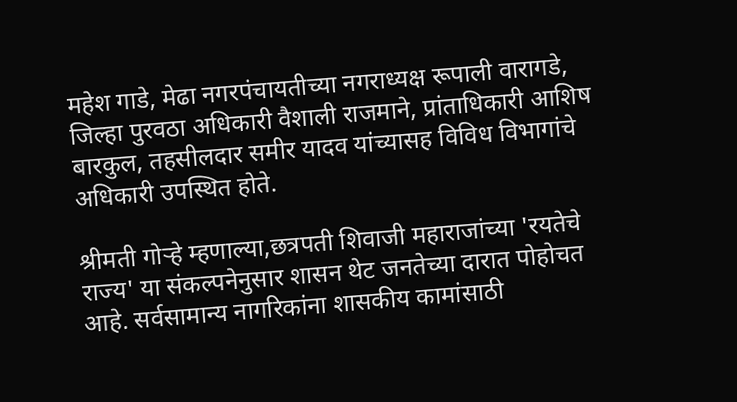महेश गाडे, मेढा नगरपंचायतीच्या नगराध्यक्ष रूपाली वारागडे, जिल्हा पुरवठा अधिकारी वैशाली राजमाने, प्रांताधिकारी आशिष बारकुल, तहसीलदार समीर यादव यांच्यासह विविध विभागांचे अधिकारी उपस्थित होते.

श्रीमती गोऱ्हे म्हणाल्या,छत्रपती शिवाजी महाराजांच्या 'रयतेचे राज्य' या संकल्पनेनुसार शासन थेट जनतेच्या दारात पोहोचत आहे. सर्वसामान्य नागरिकांना शासकीय कामांसाठी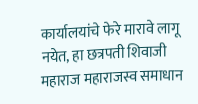कार्यालयांचे फेरे मारावे लागू नयेत, हा छत्रपती शिवाजी महाराज महाराजस्व समाधान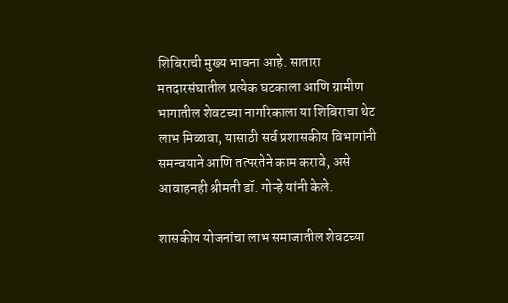शिबिराची मुख्य भावना आहे. सातारा मतदारसंघातील प्रत्येक घटकाला आणि ग्रामीण भागातील शेवटच्या नागरिकाला या शिबिराचा थेट लाभ मिळावा, यासाठी सर्व प्रशासकीय विभागांनी समन्वयाने आणि तत्परतेने काम करावे, असे आवाहनही श्रीमती डॉ. गोऱ्हे यांनी केले.

शासकीय योजनांचा लाभ समाजातील शेवटच्या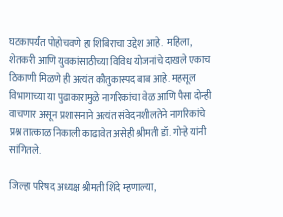घटकापर्यंत पोहोचवणे हा शिबिराचा उद्देश आहे.  महिला, शेतकरी आणि युवकांसाठीच्या विविध योजनांचे दाखले एकाच ठिकाणी मिळणे ही अत्यंत कौतुकास्पद बाब आहे. महसूल विभागाच्या या पुढाकारामुळे नागरिकांचा वेळ आणि पैसा दोन्ही वाचणार असून प्रशासनाने अत्यंत संवेदनशीलतेने नागरिकांचे प्रश्न तात्काळ निकाली काढावेत असेही श्रीमती डॉ. गोऱ्हे यांनी सांगितले.

जिल्हा परिषद अध्यक्ष श्रीमती शिंदे म्हणाल्या,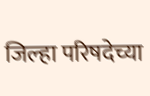जिल्हा परिषदेच्या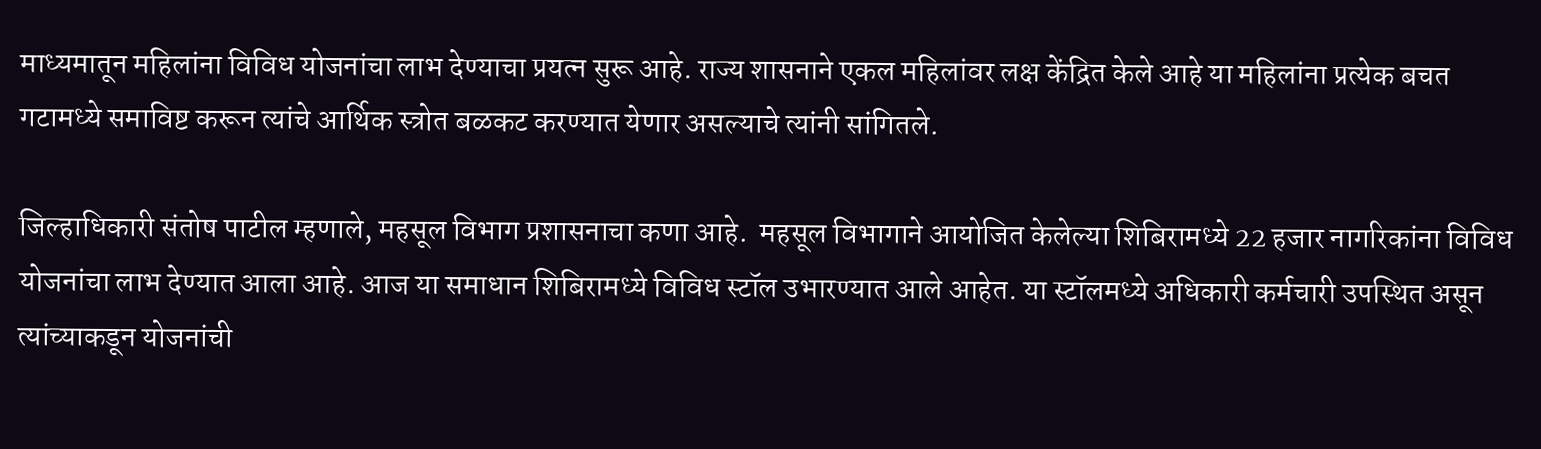माध्यमातून महिलांना विविध योजनांचा लाभ देण्याचा प्रयत्न सुरू आहे. राज्य शासनाने एकल महिलांवर लक्ष केंद्रित केले आहे या महिलांना प्रत्येक बचत गटामध्ये समाविष्ट करून त्यांचे आर्थिक स्त्रोत बळकट करण्यात येणार असल्याचे त्यांनी सांगितले.

जिल्हाधिकारी संतोष पाटील म्हणाले, महसूल विभाग प्रशासनाचा कणा आहे.  महसूल विभागाने आयोजित केलेल्या शिबिरामध्ये 22 हजार नागरिकांना विविध योजनांचा लाभ देण्यात आला आहे. आज या समाधान शिबिरामध्ये विविध स्टॉल उभारण्यात आले आहेत. या स्टॉलमध्ये अधिकारी कर्मचारी उपस्थित असून त्यांच्याकडून योजनांची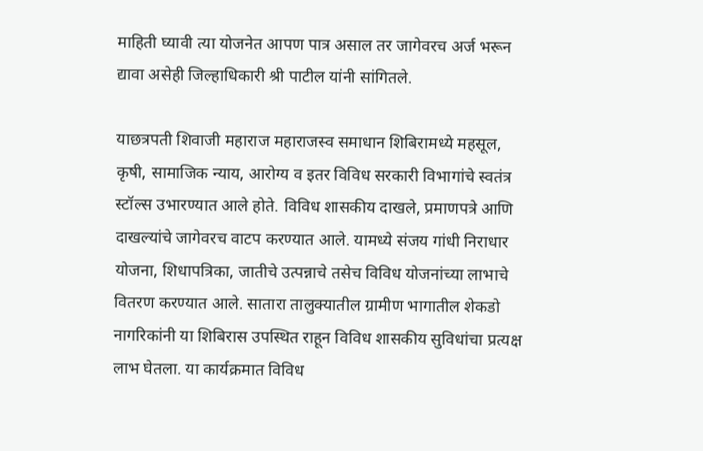माहिती घ्यावी त्या योजनेत आपण पात्र असाल तर जागेवरच अर्ज भरून द्यावा असेही जिल्हाधिकारी श्री पाटील यांनी सांगितले.

याछत्रपती शिवाजी महाराज महाराजस्व समाधान शिबिरामध्ये महसूल, कृषी, सामाजिक न्याय, आरोग्य व इतर विविध सरकारी विभागांचे स्वतंत्र स्टॉल्स उभारण्यात आले होते. विविध शासकीय दाखले, प्रमाणपत्रे आणि दाखल्यांचे जागेवरच वाटप करण्यात आले. यामध्ये संजय गांधी निराधार योजना, शिधापत्रिका, जातीचे उत्पन्नाचे तसेच विविध योजनांच्या लाभाचे वितरण करण्यात आले. सातारा तालुक्यातील ग्रामीण भागातील शेकडो नागरिकांनी या शिबिरास उपस्थित राहून विविध शासकीय सुविधांचा प्रत्यक्ष लाभ घेतला. या कार्यक्रमात विविध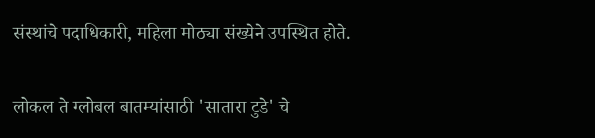संस्थांचे पदाधिकारी, महिला मोठ्या संख्येने उपस्थित होते.


लोकल ते ग्लोबल बातम्यांसाठी 'सातारा टुडे' चे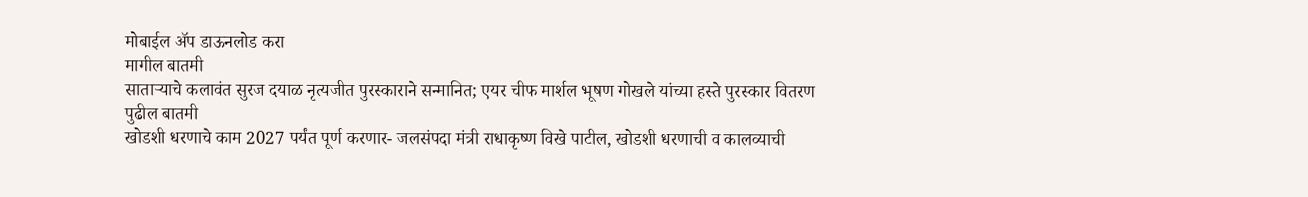मोबाईल ॲप डाऊनलोड करा
मागील बातमी
साताऱ्याचे कलावंत सुरज दयाळ नृत्यजीत पुरस्काराने सन्मानित; एयर चीफ मार्शल भूषण गोखले यांच्या हस्ते पुरस्कार वितरण
पुढील बातमी
खोडशी धरणाचे काम 2027 पर्यंत पूर्ण करणार- जलसंपदा मंत्री राधाकृष्ण विखे पाटील, खोडशी धरणाची व कालव्याची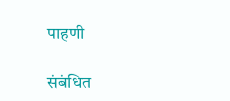पाहणी

संबंधित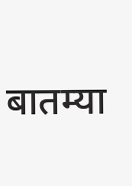बातम्या